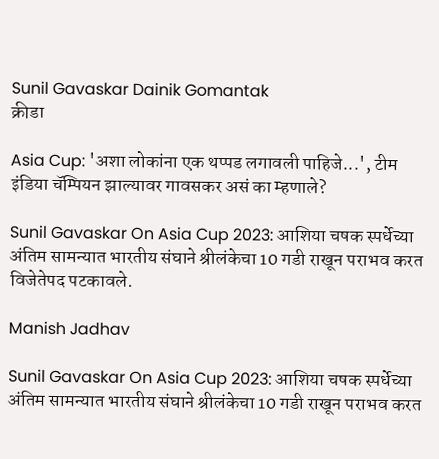Sunil Gavaskar Dainik Gomantak
क्रीडा

Asia Cup: 'अशा लोकांना एक थप्पड लगावली पाहिजे...', टीम इंडिया चॅम्पियन झाल्यावर गावसकर असं का म्हणाले?

Sunil Gavaskar On Asia Cup 2023: आशिया चषक स्पर्धेच्या अंतिम सामन्यात भारतीय संघाने श्रीलंकेचा 10 गडी राखून पराभव करत विजेतेपद पटकावले.

Manish Jadhav

Sunil Gavaskar On Asia Cup 2023: आशिया चषक स्पर्धेच्या अंतिम सामन्यात भारतीय संघाने श्रीलंकेचा 10 गडी राखून पराभव करत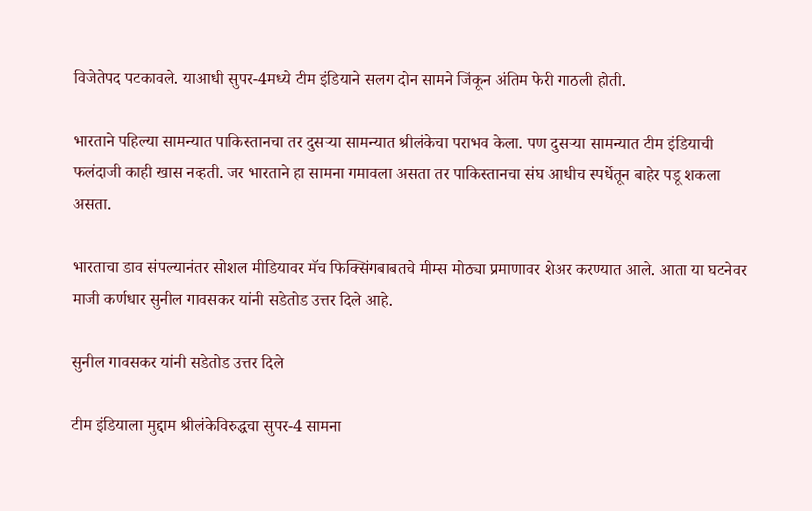विजेतेपद पटकावले. याआधी सुपर-4मध्ये टीम इंडियाने सलग दोन सामने जिंकून अंतिम फेरी गाठली होती.

भारताने पहिल्या सामन्यात पाकिस्तानचा तर दुसऱ्या सामन्यात श्रीलंकेचा पराभव केला. पण दुसऱ्या सामन्यात टीम इंडियाची फलंदाजी काही खास नव्हती. जर भारताने हा सामना गमावला असता तर पाकिस्तानचा संघ आधीच स्पर्धेतून बाहेर पडू शकला असता.

भारताचा डाव संपल्यानंतर सोशल मीडियावर मॅच फिक्सिंगबाबतचे मीम्स मोठ्या प्रमाणावर शेअर करण्यात आले. आता या घटनेवर माजी कर्णधार सुनील गावसकर यांनी सडेतोड उत्तर दिले आहे.

सुनील गावसकर यांनी सडेतोड उत्तर दिले

टीम इंडियाला मुद्दाम श्रीलंकेविरुद्धचा सुपर-4 सामना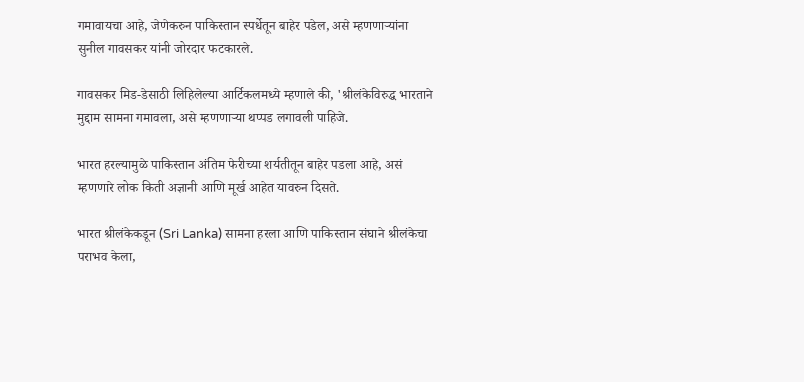गमावायचा आहे, जेणेकरुन पाकिस्तान स्पर्धेतून बाहेर पडेल, असे म्हणणाऱ्यांना सुनील गावसकर यांनी जोरदार फटकारले.

गावसकर मिड-डेसाठी लिहिलेल्या आर्टिकलमध्ये म्हणाले की, 'श्रीलंकेविरुद्ध भारताने मुद्दाम सामना गमावला, असे म्हणणाऱ्या थप्पड लगावली पाहिजे.

भारत हरल्यामुळे पाकिस्तान अंतिम फेरीच्या शर्यतीतून बाहेर पडला आहे, असं म्हणणारे लोक किती अज्ञानी आणि मूर्ख आहेत यावरुन दिसते.

भारत श्रीलंकेकडून (Sri Lanka) सामना हरला आणि पाकिस्तान संघाने श्रीलंकेचा पराभव केला,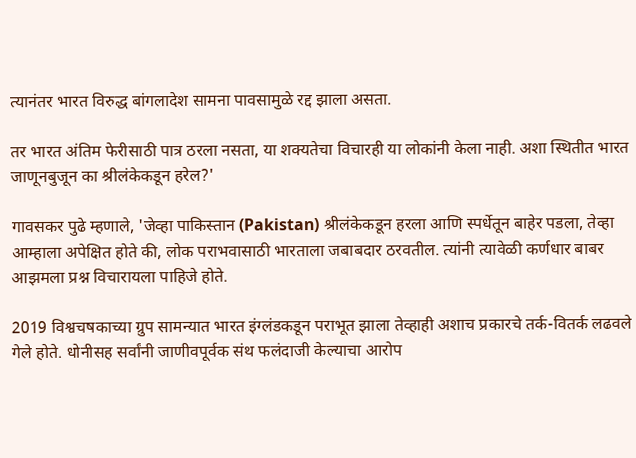त्यानंतर भारत विरुद्ध बांगलादेश सामना पावसामुळे रद्द झाला असता.

तर भारत अंतिम फेरीसाठी पात्र ठरला नसता, या शक्यतेचा विचारही या लोकांनी केला नाही. अशा स्थितीत भारत जाणूनबुजून का श्रीलंकेकडून हरेल?'

गावसकर पुढे म्हणाले, 'जेव्हा पाकिस्तान (Pakistan) श्रीलंकेकडून हरला आणि स्पर्धेतून बाहेर पडला, तेव्हा आम्हाला अपेक्षित होते की, लोक पराभवासाठी भारताला जबाबदार ठरवतील. त्यांनी त्यावेळी कर्णधार बाबर आझमला प्रश्न विचारायला पाहिजे होते.

2019 विश्वचषकाच्या ग्रुप सामन्यात भारत इंग्लंडकडून पराभूत झाला तेव्हाही अशाच प्रकारचे तर्क-वितर्क लढवले गेले होते. धोनीसह सर्वांनी जाणीवपूर्वक संथ फलंदाजी केल्याचा आरोप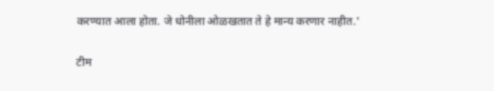करण्यात आला होता. जे धोनीला ओळखतात ते हे मान्य करणार नाहीत.'

टीम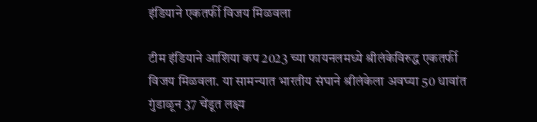इंडियाने एकतर्फी विजय मिळवला

टीम इंडियाने आशिया कप 2023 च्या फायनलमध्ये श्रीलंकेविरुद्ध एकतर्फी विजय मिळवला. या सामन्यात भारतीय संघाने श्रीलंकेला अवघ्या 50 धावांत गुंडाळून 37 चेंडूत लक्ष्य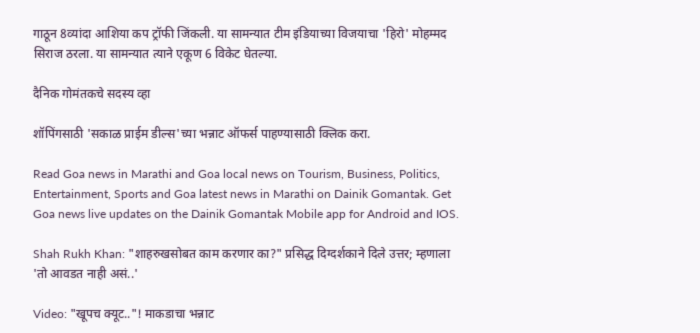गाठून 8व्यांदा आशिया कप ट्रॉफी जिंकली. या सामन्यात टीम इंडियाच्या विजयाचा 'हिरो' मोहम्मद सिराज ठरला. या सामन्यात त्याने एकूण 6 विकेट घेतल्या.

दैनिक गोमंतकचे सदस्य व्हा

शॉपिंगसाठी 'सकाळ प्राईम डील्स'च्या भन्नाट ऑफर्स पाहण्यासाठी क्लिक करा.

Read Goa news in Marathi and Goa local news on Tourism, Business, Politics, Entertainment, Sports and Goa latest news in Marathi on Dainik Gomantak. Get Goa news live updates on the Dainik Gomantak Mobile app for Android and IOS.

Shah Rukh Khan: "शाहरुखसोबत काम करणार का?" प्रसिद्ध दिग्दर्शकाने दिले उत्तर; म्हणाला 'तो आवडत नाही असं..'

Video: "खूपच क्यूट.."! माकडाचा भन्नाट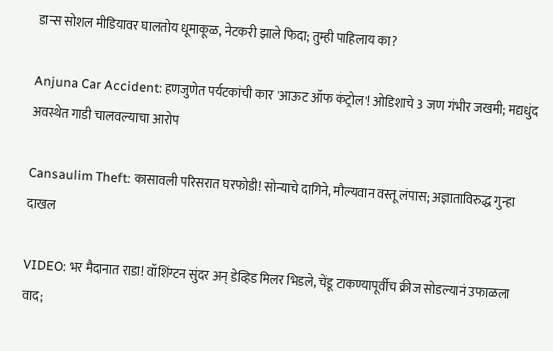डान्स सोशल मीडियावर घालतोय धूमाकूळ, नेटकरी झाले फिदा; तुम्ही पाहिलाय का?

Anjuna Car Accident: हणजुणेत पर्यटकांची कार 'आऊट ऑफ कंट्रोल'! ओडिशाचे 3 जण गंभीर जखमी; मद्यधुंद अवस्थेत गाडी चालवल्याचा आरोप

Cansaulim Theft: कासावली परिसरात घरफोडी! सोन्याचे दागिने, मौल्यवान वस्तू लंपास; अज्ञाताविरुद्ध गुन्हा दाखल

VIDEO: भर मैदानात राडा! वॉशिंग्टन सुंदर अन् डेव्हिड मिलर भिडले, चेंडू टाकण्यापूर्वीच क्रीज सोडल्यानं उफाळला वाद;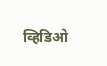व्हिडिओ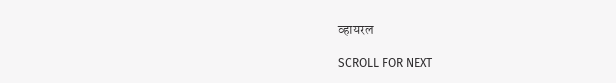व्हायरल

SCROLL FOR NEXT